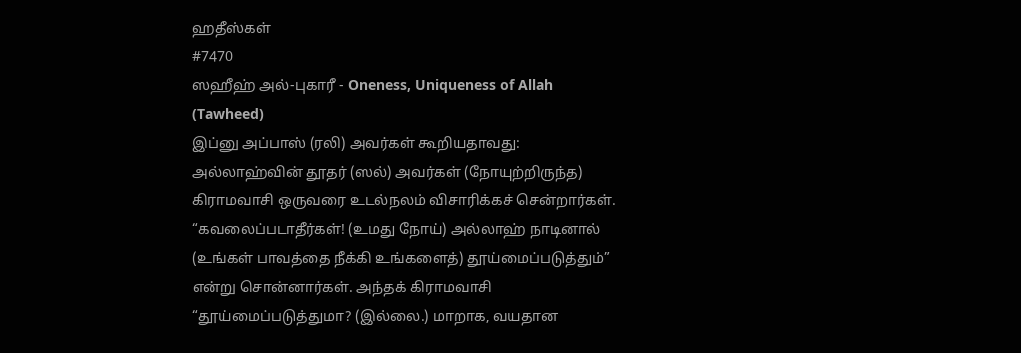ஹதீஸ்கள்
#7470
ஸஹீஹ் அல்-புகாரீ - Oneness, Uniqueness of Allah (Tawheed)
இப்னு அப்பாஸ் (ரலி) அவர்கள் கூறியதாவது: அல்லாஹ்வின் தூதர் (ஸல்) அவர்கள் (நோயுற்றிருந்த) கிராமவாசி ஒருவரை உடல்நலம் விசாரிக்கச் சென்றார்கள். “கவலைப்படாதீர்கள்! (உமது நோய்) அல்லாஹ் நாடினால் (உங்கள் பாவத்தை நீக்கி உங்களைத்) தூய்மைப்படுத்தும்” என்று சொன்னார்கள். அந்தக் கிராமவாசி “தூய்மைப்படுத்துமா? (இல்லை.) மாறாக, வயதான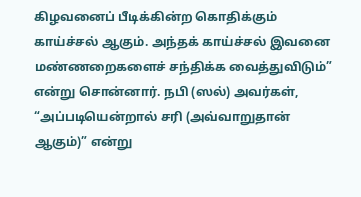கிழவனைப் பீடிக்கின்ற கொதிக்கும் காய்ச்சல் ஆகும். அந்தக் காய்ச்சல் இவனை மண்ணறைகளைச் சந்திக்க வைத்துவிடும்” என்று சொன்னார். நபி (ஸல்) அவர்கள், “அப்படியென்றால் சரி (அவ்வாறுதான் ஆகும்)” என்று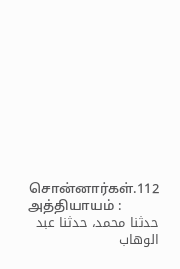சொன்னார்கள்.112 அத்தியாயம் :
حدثنا محمد، حدثنا عبد الوهاب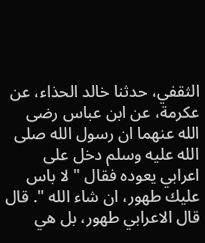الثقفي، حدثنا خالد الحذاء، عن عكرمة، عن ابن عباس رضى الله عنهما ان رسول الله صلى الله عليه وسلم دخل على اعرابي يعوده فقال " لا باس عليك طهور، ان شاء الله ". قال قال الاعرابي طهور، بل هي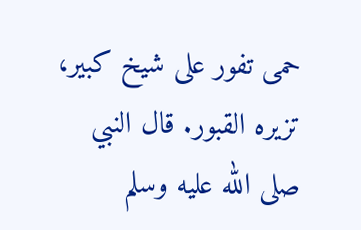حمى تفور على شيخ كبير، تزيره القبور. قال النبي صلى الله عليه وسلم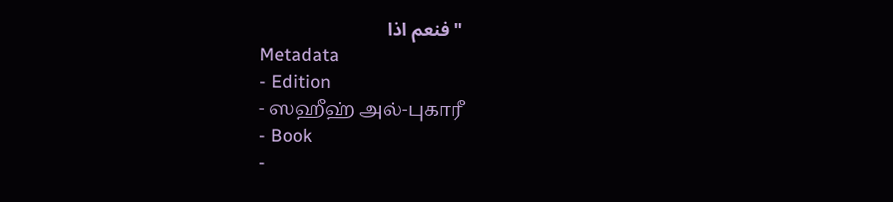" فنعم اذا
Metadata
- Edition
- ஸஹீஹ் அல்-புகாரீ
- Book
-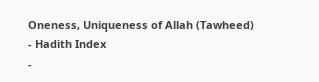Oneness, Uniqueness of Allah (Tawheed)
- Hadith Index
-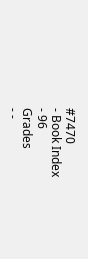#7470
- Book Index
- 96
Grades
- -